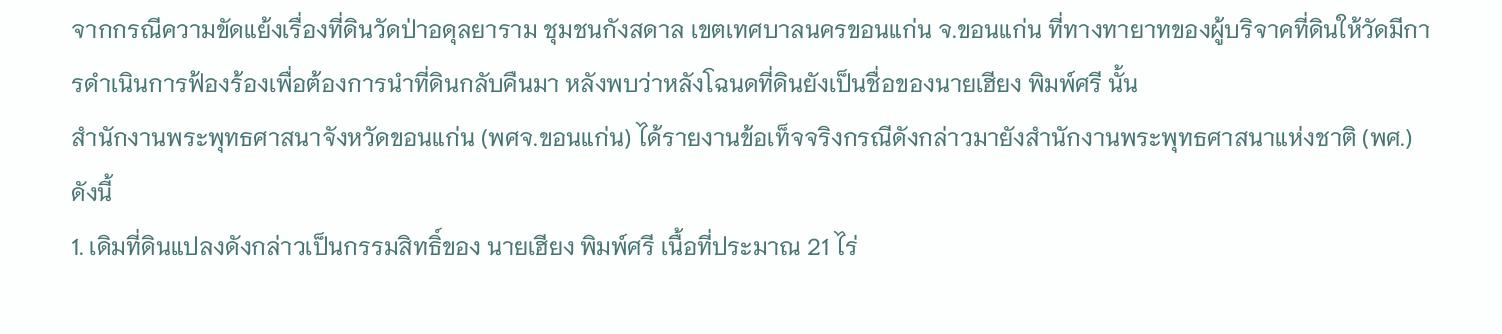จากกรณีความขัดแย้งเรื่องที่ดินวัดป่าอดุลยาราม ชุมชนกังสดาล เขตเทศบาลนครขอนแก่น จ.ขอนแก่น ที่ทางทายาทของผู้บริจาคที่ดินให้วัดมีการดำเนินการฟ้องร้องเพื่อต้องการนำที่ดินกลับคืนมา หลังพบว่าหลังโฉนดที่ดินยังเป็นชื่อของนายเฮียง พิมพ์ศรี นั้น
สำนักงานพระพุทธศาสนาจังหวัดขอนแก่น (พศจ.ขอนแก่น) ได้รายงานข้อเท็จจริงกรณีดังกล่าวมายังสำนักงานพระพุทธศาสนาแห่งชาติ (พศ.) ดังนี้
1. เดิมที่ดินแปลงดังกล่าวเป็นกรรมสิทธิ์ของ นายเฮียง พิมพ์ศรี เนื้อที่ประมาณ 21 ไร่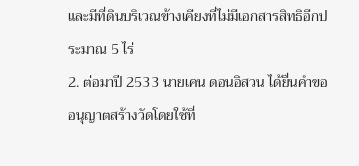และมีที่ดินบริเวณข้างเคียงที่ไม่มีเอกสารสิทธิอีกประมาณ 5 ไร่
2. ต่อมาปี 2533 นายเคน ดอนอิสวน ได้ยื่นคำขออนุญาตสร้างวัดโดยใช้ที่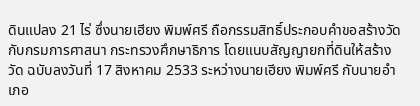ดินแปลง 21 ไร่ ซึ่งนายเฮียง พิมพ์ศรี ถือกรรมสิทธิ์ประกอบคำขอสร้างวัดกับกรมการศาสนา กระทรวงศึกษาธิการ โดยแนบสัญญายกที่ดินให้สร้างวัด ฉบับลงวันที่ 17 สิงหาคม 2533 ระหว่างนายเฮียง พิมพ์ศรี กับนายอำเภอ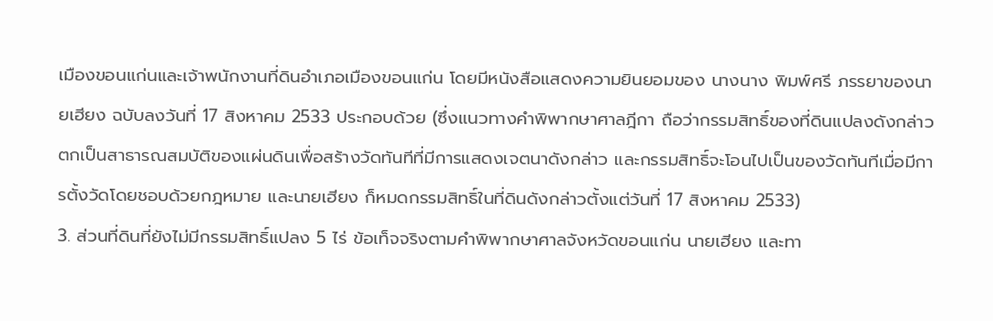เมืองขอนแก่นและเจ้าพนักงานที่ดินอำเภอเมืองขอนแก่น โดยมีหนังสือแสดงความยินยอมของ นางนาง พิมพ์ศรี ภรรยาของนายเฮียง ฉบับลงวันที่ 17 สิงหาคม 2533 ประกอบด้วย (ซึ่งแนวทางคำพิพากษาศาลฎีกา ถือว่ากรรมสิทธิ์ของที่ดินแปลงดังกล่าวตกเป็นสาธารณสมบัติของแผ่นดินเพื่อสร้างวัดทันทีที่มีการแสดงเจตนาดังกล่าว และกรรมสิทธิ์จะโอนไปเป็นของวัดทันทีเมื่อมีการตั้งวัดโดยชอบด้วยกฎหมาย และนายเฮียง ก็หมดกรรมสิทธิ์ในที่ดินดังกล่าวตั้งแต่วันที่ 17 สิงหาคม 2533)
3. ส่วนที่ดินที่ยังไม่มีกรรมสิทธิ์แปลง 5 ไร่ ข้อเท็จจริงตามคำพิพากษาศาลจังหวัดขอนแก่น นายเฮียง และทา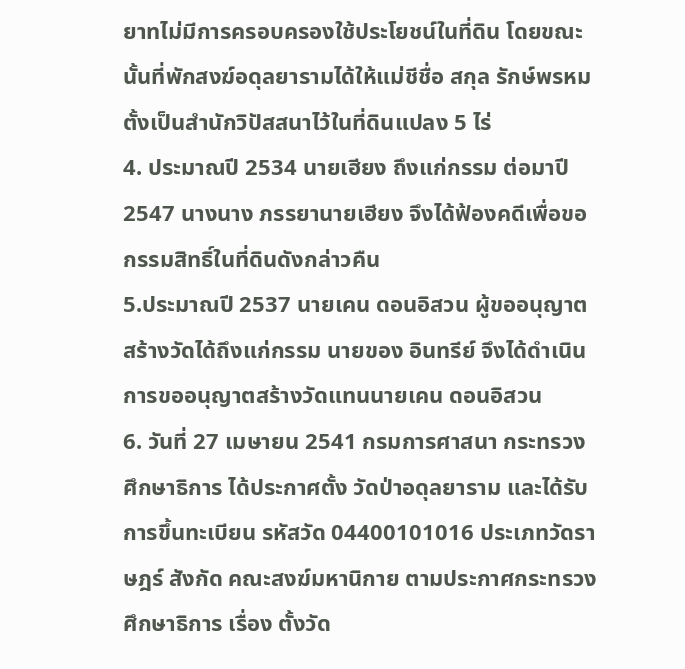ยาทไม่มีการครอบครองใช้ประโยชน์ในที่ดิน โดยขณะนั้นที่พักสงฆ์อดุลยารามได้ให้แม่ชีชื่อ สกุล รักษ์พรหม ตั้งเป็นสำนักวิปัสสนาไว้ในที่ดินแปลง 5 ไร่
4. ประมาณปี 2534 นายเฮียง ถึงแก่กรรม ต่อมาปี 2547 นางนาง ภรรยานายเฮียง จึงได้ฟ้องคดีเพื่อขอกรรมสิทธิ์ในที่ดินดังกล่าวคืน
5.ประมาณปี 2537 นายเคน ดอนอิสวน ผู้ขออนุญาตสร้างวัดได้ถึงแก่กรรม นายของ อินทรีย์ จึงได้ดำเนินการขออนุญาตสร้างวัดแทนนายเคน ดอนอิสวน
6. วันที่ 27 เมษายน 2541 กรมการศาสนา กระทรวงศึกษาธิการ ได้ประกาศตั้ง วัดป่าอดุลยาราม และได้รับการขึ้นทะเบียน รหัสวัด 04400101016 ประเภทวัดราษฎร์ สังกัด คณะสงฆ์มหานิกาย ตามประกาศกระทรวงศึกษาธิการ เรื่อง ตั้งวัด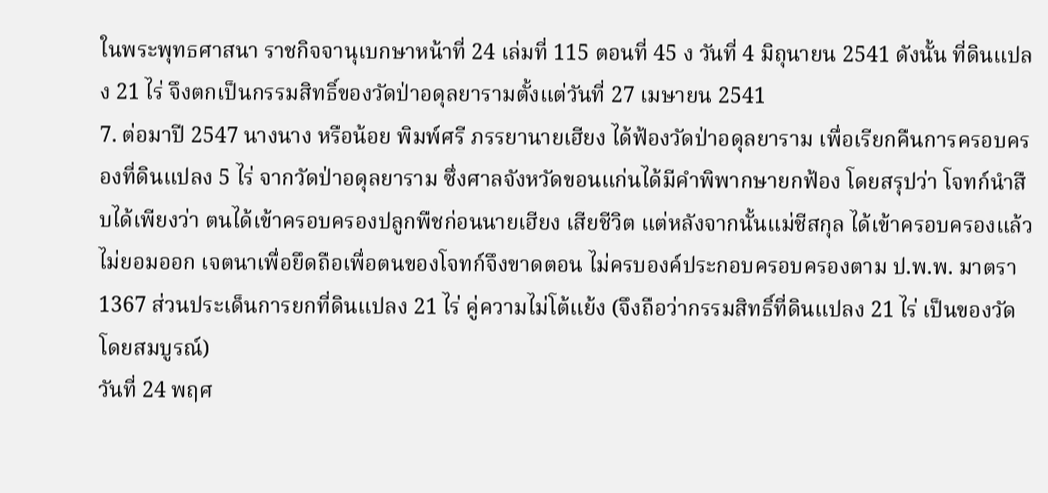ในพระพุทธศาสนา ราชกิจจานุเบกษาหน้าที่ 24 เล่มที่ 115 ตอนที่ 45 ง วันที่ 4 มิถุนายน 2541 ดังนั้น ที่ดินแปลง 21 ไร่ จึงตกเป็นกรรมสิทธิ์ของวัดป่าอดุลยารามตั้งแต่วันที่ 27 เมษายน 2541
7. ต่อมาปี 2547 นางนาง หรือน้อย พิมพ์ศรี ภรรยานายเฮียง ได้ฟ้องวัดป่าอดุลยาราม เพื่อเรียกคืนการครอบครองที่ดินแปลง 5 ไร่ จากวัดป่าอดุลยาราม ซึ่งศาลจังหวัดขอนแก่นได้มีคำพิพากษายกฟ้อง โดยสรุปว่า โจทก์นำสืบได้เพียงว่า ตนได้เข้าครอบครองปลูกพืชก่อนนายเฮียง เสียชีวิต แต่หลังจากนั้นแม่ชีสกุล ได้เข้าครอบครองแล้วไม่ยอมออก เจตนาเพื่อยึดถือเพื่อตนของโจทก์จึงขาดตอน ไม่ครบองค์ประกอบครอบครองตาม ป.พ.พ. มาตรา 1367 ส่วนประเด็นการยกที่ดินแปลง 21 ไร่ คู่ความไม่โต้แย้ง (จึงถือว่ากรรมสิทธิ์ที่ดินแปลง 21 ไร่ เป็นของวัดโดยสมบูรณ์)
วันที่ 24 พฤศ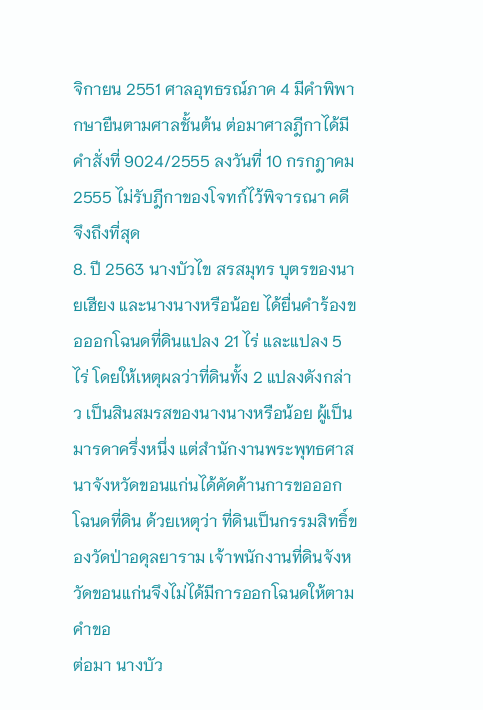จิกายน 2551 ศาลอุทธรณ์ภาค 4 มีคำพิพากษายืนตามศาลชั้นต้น ต่อมาศาลฎีกาได้มีคำสั่งที่ 9024/2555 ลงวันที่ 10 กรกฎาคม 2555 ไม่รับฎีกาของโจทก์ไว้พิจารณา คดีจึงถึงที่สุด
8. ปี 2563 นางบัวไข สรสมุทร บุตรของนายเฮียง และนางนางหรือน้อย ได้ยื่นคำร้องขอออกโฉนดที่ดินแปลง 21 ไร่ และแปลง 5 ไร่ โดยให้เหตุผลว่าที่ดินทั้ง 2 แปลงดังกล่าว เป็นสินสมรสของนางนางหรือน้อย ผู้เป็นมารดาครึ่งหนึ่ง แต่สำนักงานพระพุทธศาสนาจังหวัดขอนแก่นได้คัดค้านการขอออกโฉนดที่ดิน ด้วยเหตุว่า ที่ดินเป็นกรรมสิทธิ์ของวัดป่าอดุลยาราม เจ้าพนักงานที่ดินจังหวัดขอนแก่นจึงไม่ได้มีการออกโฉนดให้ตามคำขอ
ต่อมา นางบัว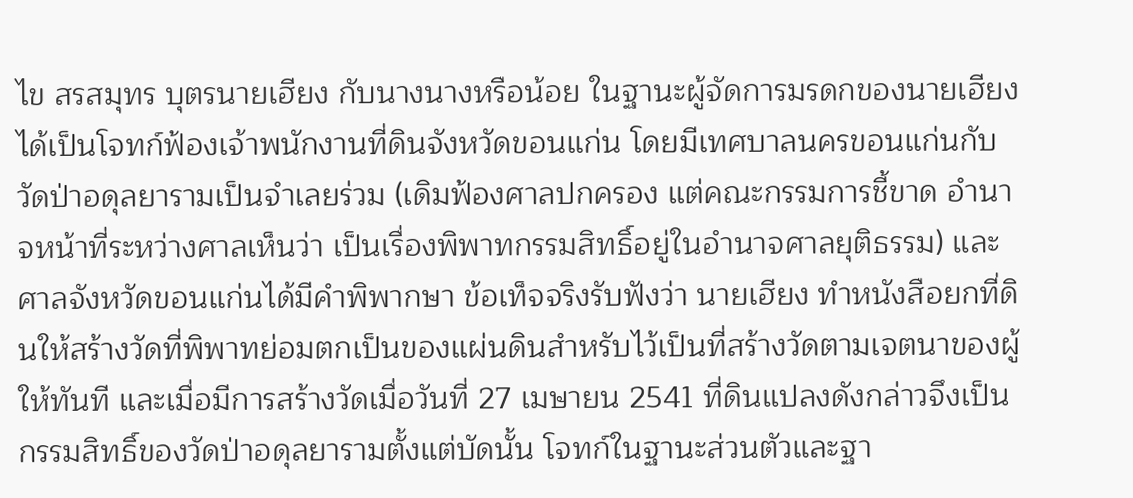ไข สรสมุทร บุตรนายเฮียง กับนางนางหรือน้อย ในฐานะผู้จัดการมรดกของนายเฮียง ได้เป็นโจทก์ฟ้องเจ้าพนักงานที่ดินจังหวัดขอนแก่น โดยมีเทศบาลนครขอนแก่นกับวัดป่าอดุลยารามเป็นจำเลยร่วม (เดิมฟ้องศาลปกครอง แต่คณะกรรมการชี้ขาด อำนาจหน้าที่ระหว่างศาลเห็นว่า เป็นเรื่องพิพาทกรรมสิทธิ์อยู่ในอำนาจศาลยุติธรรม) และศาลจังหวัดขอนแก่นได้มีคำพิพากษา ข้อเท็จจริงรับฟังว่า นายเฮียง ทำหนังสือยกที่ดินให้สร้างวัดที่พิพาทย่อมตกเป็นของแผ่นดินสำหรับไว้เป็นที่สร้างวัดตามเจตนาของผู้ให้ทันที และเมื่อมีการสร้างวัดเมื่อวันที่ 27 เมษายน 2541 ที่ดินแปลงดังกล่าวจึงเป็นกรรมสิทธิ์ของวัดป่าอดุลยารามตั้งแต่บัดนั้น โจทก์ในฐานะส่วนตัวและฐา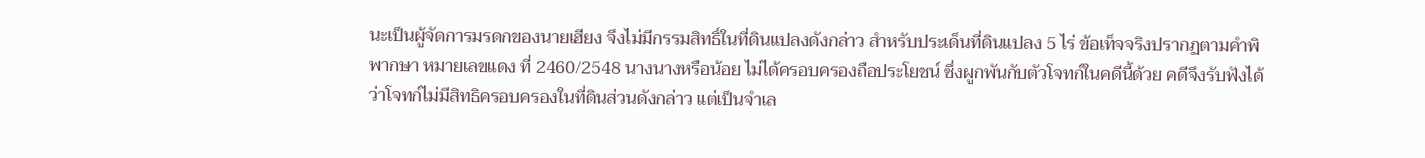นะเป็นผู้จัดการมรดกของนายเฮียง จึงไม่มีกรรมสิทธิ์ในที่ดินแปลงดังกล่าว สำหรับประเด็นที่ดินแปลง 5 ไร่ ข้อเท็จจริงปรากฏตามคำพิพากษา หมายเลขแดง ที่ 2460/2548 นางนางหรือน้อย ไม่ได้ครอบครองถือประโยชน์ ซึ่งผูกพันกับตัวโจทก์ในคดีนี้ด้วย คดีจึงรับฟังได้ว่าโจทก์ไม่มีสิทธิครอบครองในที่ดินส่วนดังกล่าว แต่เป็นจำเล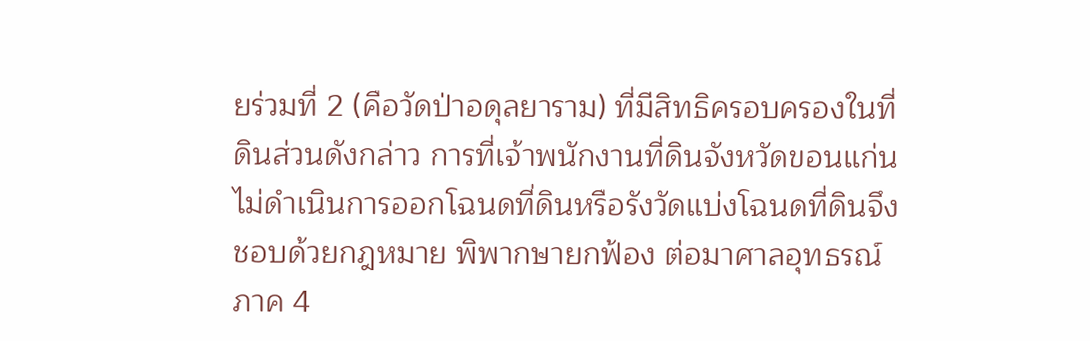ยร่วมที่ 2 (คือวัดป่าอดุลยาราม) ที่มีสิทธิครอบครองในที่ดินส่วนดังกล่าว การที่เจ้าพนักงานที่ดินจังหวัดขอนแก่น ไม่ดำเนินการออกโฉนดที่ดินหรือรังวัดแบ่งโฉนดที่ดินจึงชอบด้วยกฎหมาย พิพากษายกฟ้อง ต่อมาศาลอุทธรณ์ ภาค 4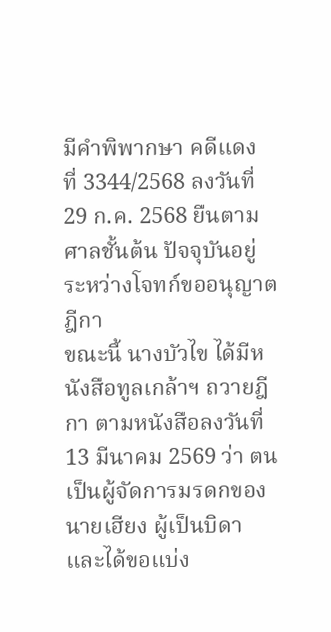มีคำพิพากษา คดีแดง ที่ 3344/2568 ลงวันที่ 29 ก.ค. 2568 ยืนตามศาลชั้นต้น ปัจจุบันอยู่ระหว่างโจทก์ขออนุญาตฎีกา
ขณะนี้ นางบัวไข ได้มีหนังสือทูลเกล้าฯ ถวายฎีกา ตามหนังสือลงวันที่ 13 มีนาคม 2569 ว่า ตนเป็นผู้จัดการมรดกของนายเฮียง ผู้เป็นบิดาและได้ขอแบ่ง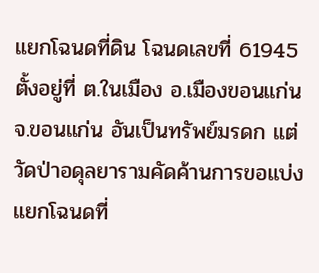แยกโฉนดที่ดิน โฉนดเลขที่ 61945 ตั้งอยู่ที่ ต.ในเมือง อ.เมืองขอนแก่น จ.ขอนแก่น อันเป็นทรัพย์มรดก แต่วัดป่าอดุลยารามคัดค้านการขอแบ่งแยกโฉนดที่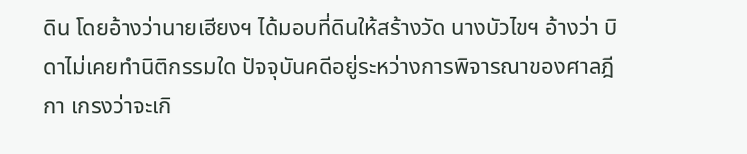ดิน โดยอ้างว่านายเฮียงฯ ได้มอบที่ดินให้สร้างวัด นางบัวไขฯ อ้างว่า บิดาไม่เคยทำนิติกรรมใด ปัจจุบันคดีอยู่ระหว่างการพิจารณาของศาลฎีกา เกรงว่าจะเกิ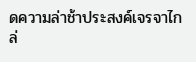ดความล่าช้าประสงค์เจรจาไกล่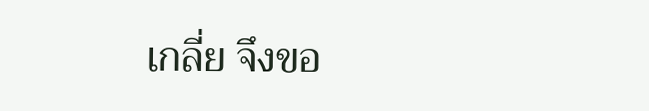เกลี่ย จึงขอ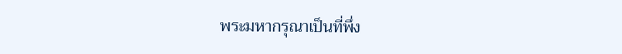พระมหากรุณาเป็นที่พึ่ง